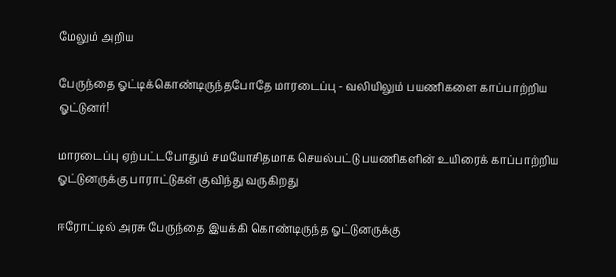மேலும் அறிய

பேருந்தை ஓட்டிக்கொண்டிருந்தபோதே மாரடைப்பு - வலியிலும் பயணிகளை காப்பாற்றிய ஓட்டுனர்!

மாரடைப்பு ஏற்பட்டபோதும் சமயோசிதமாக செயல்பட்டு பயணிகளின் உயிரைக் காப்பாற்றிய ஓட்டுனருக்கு பாராட்டுகள் குவிந்து வருகிறது

ஈரோட்டில் அரசு பேருந்தை இயக்கி கொண்டிருந்த ஓட்டுனருக்கு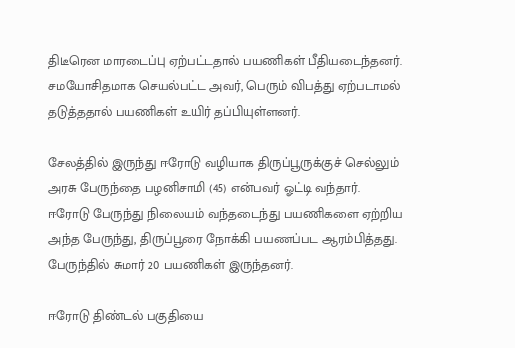திடீரென மாரடைப்பு ஏற்பட்டதால் பயணிகள் பீதியடைந்தனர். சமயோசிதமாக செயல்பட்ட அவர், பெரும் விபத்து ஏற்படாமல் தடுத்ததால் பயணிகள் உயிர் தப்பியுள்ளனர்.

சேலத்தில் இருந்து ஈரோடு வழியாக திருப்பூருக்குச் செல்லும் அரசு பேருந்தை பழனிசாமி (45) என்பவர் ஓட்டி வந்தார். ஈரோடு பேருந்து நிலையம் வந்தடைந்து பயணிகளை ஏற்றிய அந்த பேருந்து, திருப்பூரை நோக்கி பயணப்பட ஆரம்பித்தது. பேருந்தில் சுமார் 20 பயணிகள் இருந்தனர்.

ஈரோடு திண்டல் பகுதியை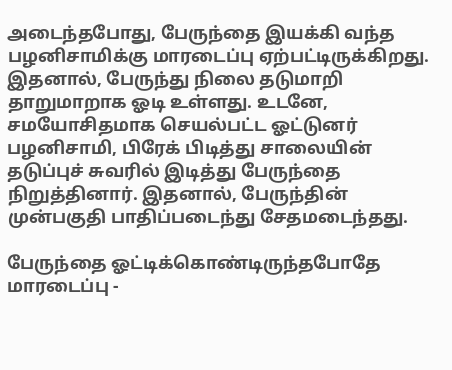அடைந்தபோது, பேருந்தை இயக்கி வந்த பழனிசாமிக்கு மாரடைப்பு ஏற்பட்டிருக்கிறது. இதனால், பேருந்து நிலை தடுமாறி தாறுமாறாக ஓடி உள்ளது. உடனே, சமயோசிதமாக செயல்பட்ட ஓட்டுனர் பழனிசாமி, பிரேக் பிடித்து சாலையின் தடுப்புச் சுவரில் இடித்து பேருந்தை நிறுத்தினார். இதனால், பேருந்தின் முன்பகுதி பாதிப்படைந்து சேதமடைந்தது.

பேருந்தை ஓட்டிக்கொண்டிருந்தபோதே மாரடைப்பு -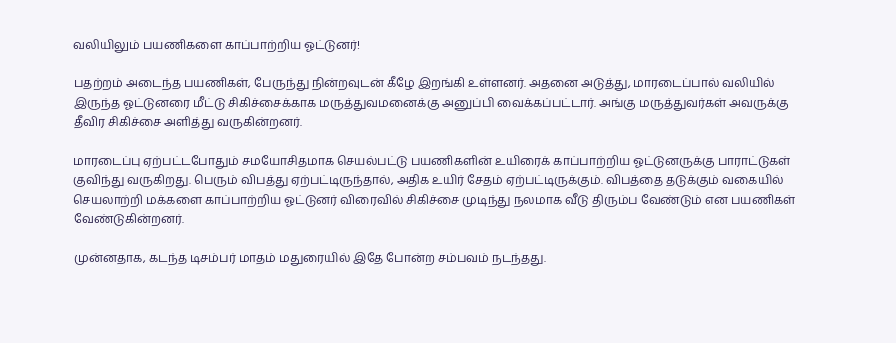வலியிலும் பயணிகளை காப்பாற்றிய ஓட்டுனர்!

பதற்றம் அடைந்த பயணிகள், பேருந்து நின்றவுடன் கீழே இறங்கி உள்ளனர். அதனை அடுத்து, மாரடைப்பால் வலியில் இருந்த ஓட்டுனரை மீட்டு சிகிச்சைக்காக மருத்துவமனைக்கு அனுப்பி வைக்கப்பட்டார். அங்கு மருத்துவர்கள் அவருக்கு தீவிர சிகிச்சை அளித்து வருகின்றனர்.

மாரடைப்பு ஏற்பட்டபோதும் சமயோசிதமாக செயல்பட்டு பயணிகளின் உயிரைக் காப்பாற்றிய ஓட்டுனருக்கு பாராட்டுகள் குவிந்து வருகிறது. பெரும் விபத்து ஏற்பட்டிருந்தால், அதிக உயிர் சேதம் ஏற்பட்டிருக்கும். விபத்தை தடுக்கும் வகையில் செயலாற்றி மக்களை காப்பாற்றிய ஓட்டுனர் விரைவில் சிகிச்சை முடிந்து நலமாக வீடு திரும்ப வேண்டும் என பயணிகள் வேண்டுகின்றனர்.

முன்னதாக, கடந்த டிசம்பர் மாதம் மதுரையில் இதே போன்ற சம்பவம் நடந்தது.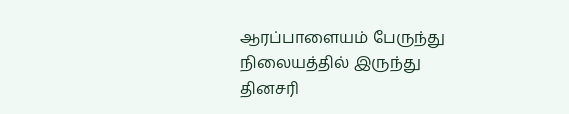ஆரப்பாளையம் பேருந்து நிலையத்தில் இருந்து தினசரி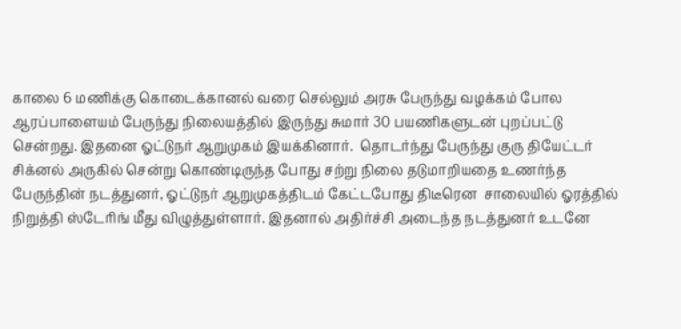காலை 6 மணிக்கு கொடைக்கானல் வரை செல்லும் அரசு பேருந்து வழக்கம் போல ஆரப்பாளையம் பேருந்து நிலையத்தில் இருந்து சுமார் 30 பயணிகளுடன் புறப்பட்டு சென்றது. இதனை ஓட்டுநர் ஆறுமுகம் இயக்கினார்.  தொடர்ந்து பேருந்து குரு தியேட்டர் சிக்னல் அருகில் சென்று கொண்டிருந்த போது சற்று நிலை தடுமாறியதை உணர்ந்த பேருந்தின் நடத்துனர், ஓட்டுநர் ஆறுமுகத்திடம் கேட்டபோது திடீரென  சாலையில் ஓரத்தில் நிறுத்தி ஸ்டேரிங் மீது விழுத்துள்ளார். இதனால் அதிர்ச்சி அடைந்த நடத்துனர் உடனே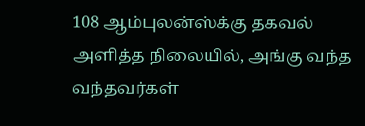108 ஆம்புலன்ஸ்க்கு தகவல் அளித்த நிலையில், அங்கு வந்த வந்தவர்கள்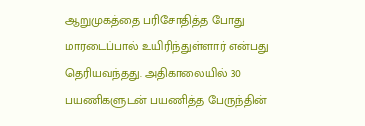ஆறுமுகத்தை பரிசோதித்த போது மாரடைப்பால் உயிரிந்துள்ளார் என்பது தெரியவந்தது. அதிகாலையில் 30 பயணிகளுடன் பயணித்த பேருந்தின்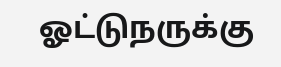ஓட்டுநருக்கு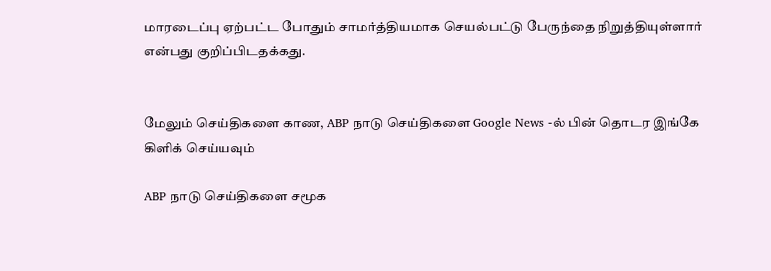மாரடைப்பு ஏற்பட்ட போதும் சாமர்த்தியமாக செயல்பட்டு பேருந்தை நிறுத்தியுள்ளார் என்பது குறிப்பிடதக்கது.


மேலும் செய்திகளை காண, ABP நாடு செய்திகளை Google News -ல் பின் தொடர இங்கே கிளிக் செய்யவும்

ABP நாடு செய்திகளை சமூக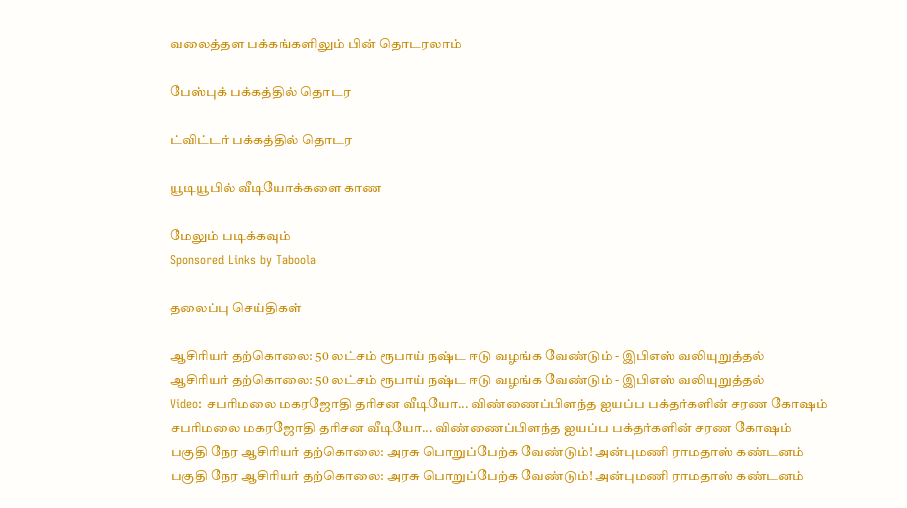வலைத்தள பக்கங்களிலும் பின் தொடரலாம்

பேஸ்புக் பக்கத்தில் தொடர

ட்விட்டர் பக்கத்தில் தொடர

யூடியூபில் வீடியோக்களை காண

மேலும் படிக்கவும்
Sponsored Links by Taboola

தலைப்பு செய்திகள்

ஆசிரியர் தற்கொலை: 50 லட்சம் ரூபாய் நஷ்ட ஈடு வழங்க வேண்டும் - இபிஎஸ் வலியுறுத்தல்
ஆசிரியர் தற்கொலை: 50 லட்சம் ரூபாய் நஷ்ட ஈடு வழங்க வேண்டும் - இபிஎஸ் வலியுறுத்தல்
Video: சபரிமலை மகரஜோதி தரிசன வீடியோ... விண்ணைப்பிளந்த ஐயப்ப பக்தர்களின் சரண கோஷம்
சபரிமலை மகரஜோதி தரிசன வீடியோ... விண்ணைப்பிளந்த ஐயப்ப பக்தர்களின் சரண கோஷம்
பகுதி நேர ஆசிரியர் தற்கொலை: அரசு பொறுப்பேற்க வேண்டும்! அன்புமணி ராமதாஸ் கண்டனம்
பகுதி நேர ஆசிரியர் தற்கொலை: அரசு பொறுப்பேற்க வேண்டும்! அன்புமணி ராமதாஸ் கண்டனம்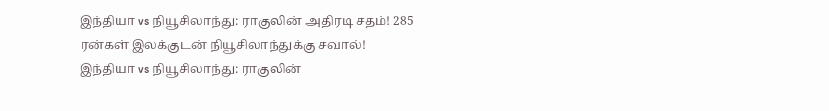இந்தியா vs நியூசிலாந்து: ராகுலின் அதிரடி சதம்! 285 ரன்கள் இலக்குடன் நியூசிலாந்துக்கு சவால்!
இந்தியா vs நியூசிலாந்து: ராகுலின்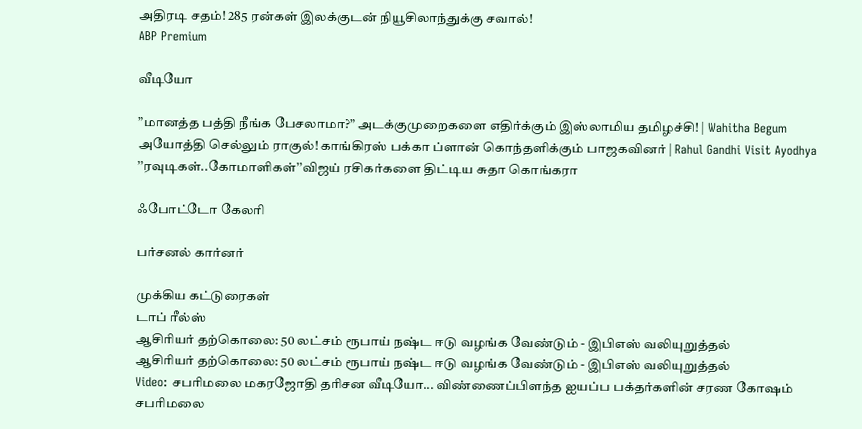அதிரடி சதம்! 285 ரன்கள் இலக்குடன் நியூசிலாந்துக்கு சவால்!
ABP Premium

வீடியோ

”மானத்த பத்தி நீங்க பேசலாமா?” அடக்குமுறைகளை எதிர்க்கும் இஸ்லாமிய தமிழச்சி! | Wahitha Begum
அயோத்தி செல்லும் ராகுல்! காங்கிரஸ் பக்கா ப்ளான் கொந்தளிக்கும் பாஜகவினர் | Rahul Gandhi Visit Ayodhya
’’ரவுடிகள்..கோமாளிகள்’’விஜய் ரசிகர்களை திட்டிய சுதா கொங்கரா

ஃபோட்டோ கேலரி

பர்சனல் கார்னர்

முக்கிய கட்டுரைகள்
டாப் ரீல்ஸ்
ஆசிரியர் தற்கொலை: 50 லட்சம் ரூபாய் நஷ்ட ஈடு வழங்க வேண்டும் - இபிஎஸ் வலியுறுத்தல்
ஆசிரியர் தற்கொலை: 50 லட்சம் ரூபாய் நஷ்ட ஈடு வழங்க வேண்டும் - இபிஎஸ் வலியுறுத்தல்
Video: சபரிமலை மகரஜோதி தரிசன வீடியோ... விண்ணைப்பிளந்த ஐயப்ப பக்தர்களின் சரண கோஷம்
சபரிமலை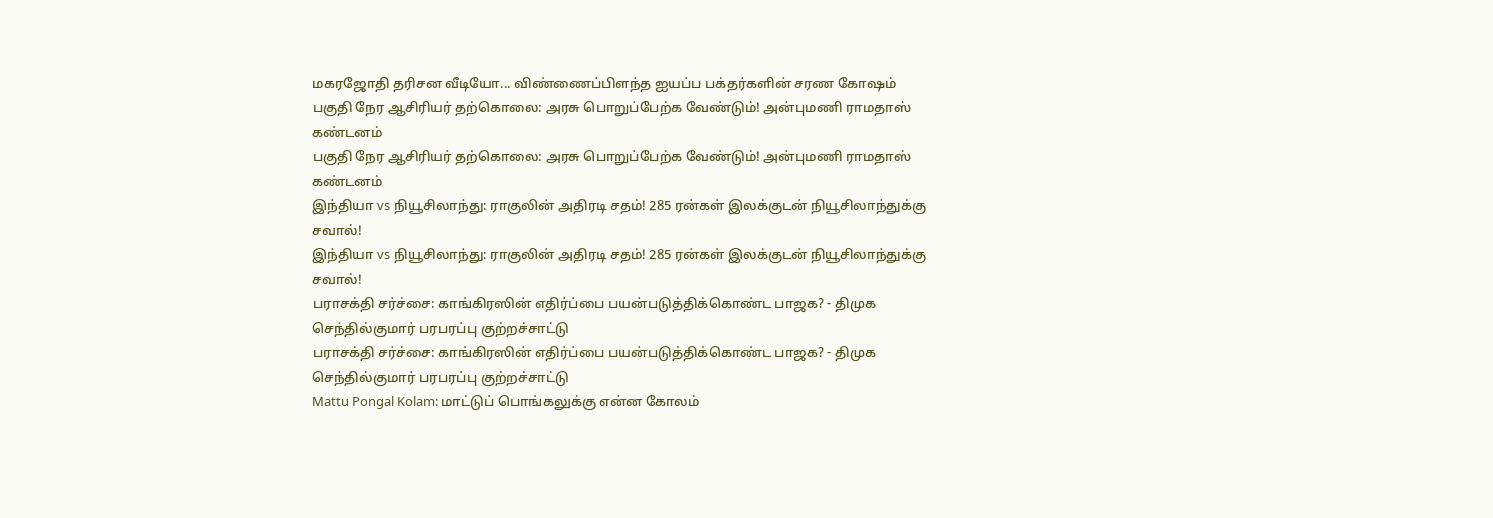மகரஜோதி தரிசன வீடியோ... விண்ணைப்பிளந்த ஐயப்ப பக்தர்களின் சரண கோஷம்
பகுதி நேர ஆசிரியர் தற்கொலை: அரசு பொறுப்பேற்க வேண்டும்! அன்புமணி ராமதாஸ் கண்டனம்
பகுதி நேர ஆசிரியர் தற்கொலை: அரசு பொறுப்பேற்க வேண்டும்! அன்புமணி ராமதாஸ் கண்டனம்
இந்தியா vs நியூசிலாந்து: ராகுலின் அதிரடி சதம்! 285 ரன்கள் இலக்குடன் நியூசிலாந்துக்கு சவால்!
இந்தியா vs நியூசிலாந்து: ராகுலின் அதிரடி சதம்! 285 ரன்கள் இலக்குடன் நியூசிலாந்துக்கு சவால்!
பராசக்தி சர்ச்சை: காங்கிரஸின் எதிர்ப்பை பயன்படுத்திக்கொண்ட பாஜக? - திமுக செந்தில்குமார் பரபரப்பு குற்றச்சாட்டு
பராசக்தி சர்ச்சை: காங்கிரஸின் எதிர்ப்பை பயன்படுத்திக்கொண்ட பாஜக? - திமுக செந்தில்குமார் பரபரப்பு குற்றச்சாட்டு
Mattu Pongal Kolam: மாட்டுப் பொங்கலுக்கு என்ன கோலம்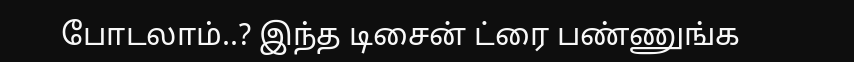போடலாம்..? இந்த டிசைன் ட்ரை பண்ணுங்க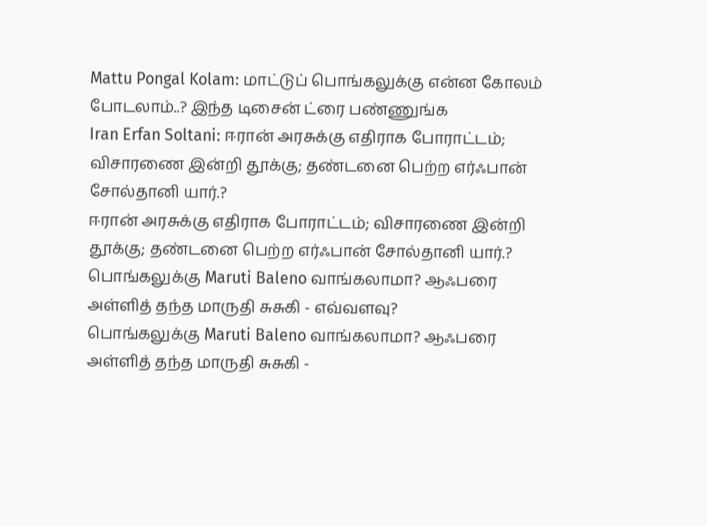Mattu Pongal Kolam: மாட்டுப் பொங்கலுக்கு என்ன கோலம் போடலாம்..? இந்த டிசைன் ட்ரை பண்ணுங்க
Iran Erfan Soltani: ஈரான் அரசுக்கு எதிராக போராட்டம்; விசாரணை இன்றி தூக்கு; தண்டனை பெற்ற எர்ஃபான் சோல்தானி யார்.?
ஈரான் அரசுக்கு எதிராக போராட்டம்; விசாரணை இன்றி தூக்கு; தண்டனை பெற்ற எர்ஃபான் சோல்தானி யார்.?
பொங்கலுக்கு Maruti Baleno வாங்கலாமா? ஆஃபரை அள்ளித் தந்த மாருதி சுசுகி - எவ்வளவு?
பொங்கலுக்கு Maruti Baleno வாங்கலாமா? ஆஃபரை அள்ளித் தந்த மாருதி சுசுகி -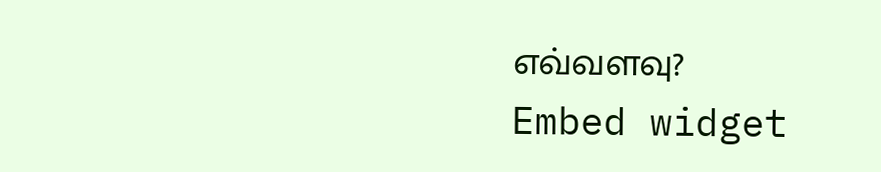எவ்வளவு?
Embed widget